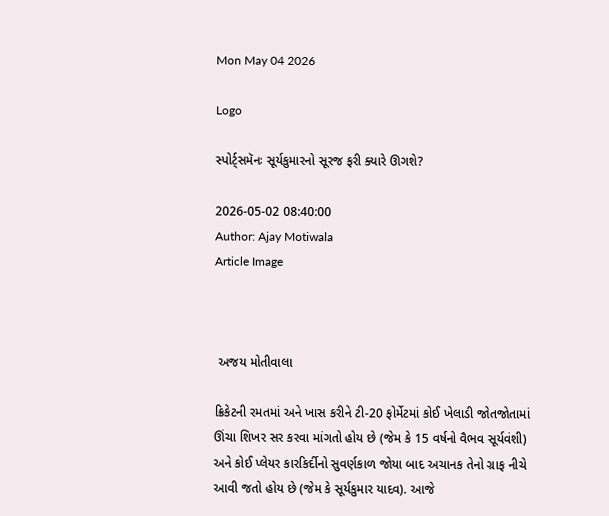Mon May 04 2026

Logo

સ્પોર્ટ્સમૅનઃ સૂર્યકુમારનો સૂરજ ફરી ક્યારે ઊગશે?

2026-05-02 08:40:00
Author: Ajay Motiwala
Article Image



 અજય મોતીવાલા

ક્રિકેટની રમતમાં અને ખાસ કરીને ટી-20 ફોર્મેટમાં કોઈ ખેલાડી જોતજોતામાં ઊંચા શિખર સર કરવા માંગતો હોય છે (જેમ કે 15 વર્ષનો વૈભવ સૂર્યવંશી) અને કોઈ પ્લેયર કારકિર્દીનો સુવર્ણકાળ જોયા બાદ અચાનક તેનો ગ્રાફ નીચે આવી જતો હોય છે (જેમ કે સૂર્યકુમાર યાદવ). આજે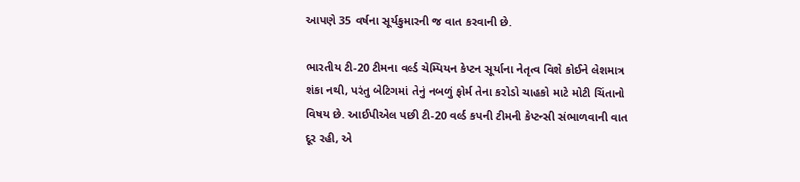આપણે 35 વર્ષના સૂર્યકુમારની જ વાત કરવાની છે.

ભારતીય ટી-20 ટીમના વર્લ્ડ ચેમ્પિયન કેપ્ટન સૂર્યાના નેતૃત્વ વિશે કોઈને લેશમાત્ર શંકા નથી, પરંતુ બેટિગમાં તેનું નબળું ફોર્મ તેના કરોડો ચાહકો માટે મોટી ચિંતાનો વિષય છે. આઈપીએલ પછી ટી-20 વર્લ્ડ કપની ટીમની કેપ્ટન્સી સંભાળવાની વાત દૂર રહી, એ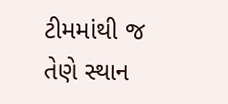ટીમમાંથી જ તેણે સ્થાન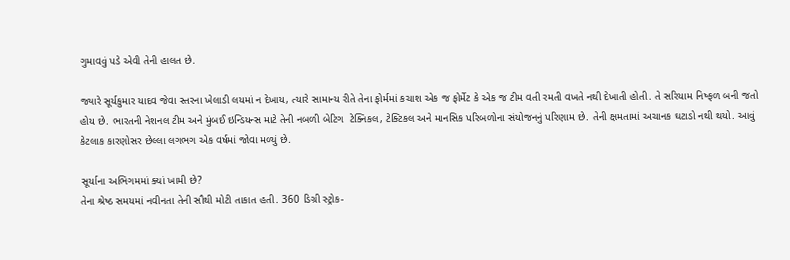ગુમાવવું પડે એવી તેની હાલત છે.

જ્યારે સૂર્યકુમાર યાદવ જેવા સ્તરના ખેલાડી લયમાં ન દેખાય, ત્યારે સામાન્ય રીતે તેના ફોર્મમાં કચાશ એક જ ફોર્મેટ કે એક જ ટીમ વતી રમતી વખતે નથી દેખાતી હોતી. તે સરિયામ નિષ્ફળ બની જતો હોય છે. ભારતની નેશનલ ટીમ અને મુંબઈ ઇન્ડિયન્સ માટે તેની નબળી બેટિગ  ટેક્નિકલ, ટેક્ટિકલ અને માનસિક પરિબળોના સંયોજનનું પરિણામ છે. તેની ક્ષમતામાં અચાનક ઘટાડો નથી થયો. આવું કેટલાક કારણોસર છેલ્લા લગભગ એક વર્ષમાં જોવા મળ્યું છે.

સૂર્યાના અભિગમમાં ક્યાં ખામી છે?
તેના શ્રેષ્ઠ સમયમાં નવીનતા તેની સૌથી મોટી તાકાત હતી. 360 ડિગ્રી સ્ટ્રોક-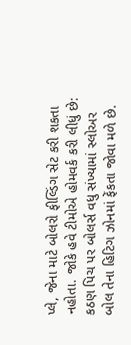પ્લે, જેના માટે બોલરો ફીલ્ડિંગ સેટ કરી શકતા નહોતા. જોકે હવે ટીમોએ હોમવર્ક કરી લીધું છે: કઠણ પિચ પર બોલર્સ વધુ સંખ્યામાં સ્લોઅર બોલ તેના હિટિગ ઝોનમાં ફેંકતા જોવા મળે છે.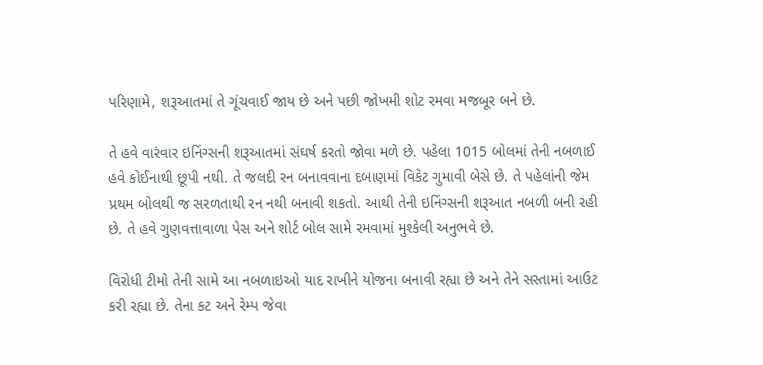પરિણામે, શરૂઆતમાં તે ગૂંચવાઈ જાય છે અને પછી જોખમી શોટ રમવા મજબૂર બને છે.

તે હવે વારંવાર ઇનિંગ્સની શરૂઆતમાં સંઘર્ષ કરતો જોવા મળે છે. પહેલા 1015 બોલમાં તેની નબળાઈ હવે કોઈનાથી છૂપી નથી. તે જલદી રન બનાવવાના દબાણમાં વિકેટ ગુમાવી બેસે છે. તે પહેલાંની જેમ પ્રથમ બોલથી જ સરળતાથી રન નથી બનાવી શકતો. આથી તેની ઇનિંગ્સની શરૂઆત નબળી બની રહી છે. તે હવે ગુણવત્તાવાળા પેસ અને શોર્ટ બોલ સામે રમવામાં મુશ્કેલી અનુભવે છે.

વિરોધી ટીમો તેની સામે આ નબળાઇઓ યાદ રાખીને યોજના બનાવી રહ્યા છે અને તેને સસ્તામાં આઉટ કરી રહ્યા છે. તેના કટ અને રેમ્પ જેવા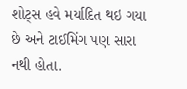શોટ્સ હવે મર્યાદિત થઇ ગયા છે અને ટાઈમિંગ પણ સારા નથી હોતા.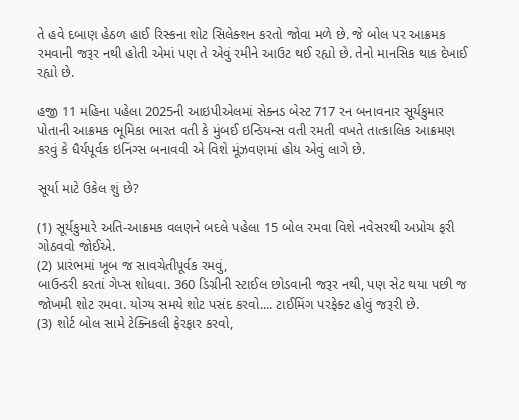તે હવે દબાણ હેઠળ હાઈ રિસ્કના શોટ સિલેક્શન કરતો જોવા મળે છે. જે બોલ પર આક્રમક રમવાની જરૂર નથી હોતી એમાં પણ તે એવું રમીને આઉટ થઈ રહ્યો છે. તેનો માનસિક થાક દેખાઈ રહ્યો છે.

હજી 11 મહિના પહેલા 2025ની આઇપીએલમાં સેક્નડ બેસ્ટ 717 રન બનાવનાર સૂર્યકુમાર પોતાની આક્રમક ભૂમિકા ભારત વતી કે મુંબઈ ઇન્ડિયન્સ વતી રમતી વખતે તાત્કાલિક આક્રમણ કરવું કે ધૈર્યપૂર્વક ઇનિંગ્સ બનાવવી એ વિશે મૂંઝવણમાં હોય એવું લાગે છે.

સૂર્યા માટે ઉકેલ શું છે?

(1) સૂર્યકુમારે અતિ-આક્રમક વલણને બદલે પહેલા 15 બોલ રમવા વિશે નવેસરથી અપ્રોચ ફરી ગોઠવવો જોઈએ.
(2) પ્રારંભમાં ખૂબ જ સાવચેતીપૂર્વક રમવું,
બાઉન્ડરી કરતાં ગેપ્સ શોધવા. 360 ડિગ્રીની સ્ટાઈલ છોડવાની જરૂર નથી, પણ સેટ થયા પછી જ જોખમી શોટ રમવા. યોગ્ય સમયે શોટ પસંદ કરવો.... ટાઈમિંગ પરફેક્ટ હોવું જરૂરી છે.
(3) શોર્ટ બોલ સામે ટેક્નિકલી ફેરફાર કરવો,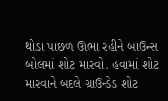થોડા પાછળ ઊભા રહીને બાઉન્સ બોલમાં શોટ મારવો. હવામાં શોટ મારવાને બદલે ગ્રાઉન્ડેડ શોટ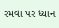રમવા પર ધ્યાન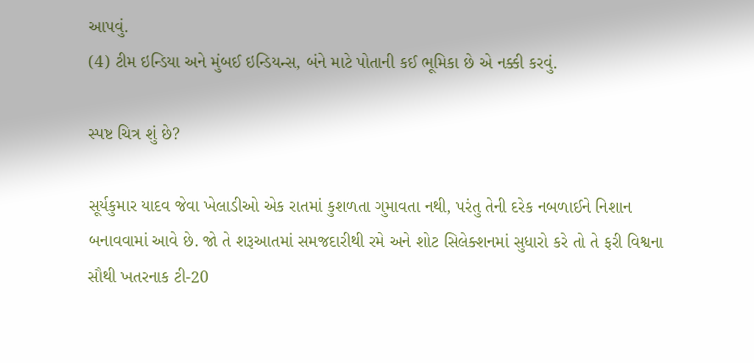આપવું.
(4) ટીમ ઇન્ડિયા અને મુંબઈ ઇન્ડિયન્સ, બંને માટે પોતાની કઈ ભૂમિકા છે એ નક્કી કરવું.

સ્પષ્ટ ચિત્ર શું છે?

સૂર્યકુમાર યાદવ જેવા ખેલાડીઓ એક રાતમાં કુશળતા ગુમાવતા નથી, પરંતુ તેની દરેક નબળાઈને નિશાન બનાવવામાં આવે છે. જો તે શરૂઆતમાં સમજદારીથી રમે અને શોટ સિલેક્શનમાં સુધારો કરે તો તે ફરી વિશ્વના સૌથી ખતરનાક ટી-20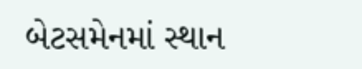બેટસમેનમાં સ્થાન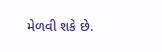મેળવી શકે છે.